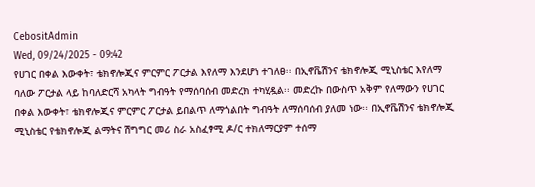CebositAdmin
Wed, 09/24/2025 - 09:42
የሀገር በቀል እውቀት፣ ቴክኖሎጂና ምርምር ፖርታል እየለማ እንደሆነ ተገለፀ፡፡ በኢኖቬሽንና ቴክኖሎጂ ሚኒስቴር እየለማ ባለው ፖርታል ላይ ከባለድርሻ አካላት ግብዓት የማሰባሰብ መድረክ ተካሂዷል፡፡ መድረኩ በውስጥ አቅም የለማውን የሀገር በቀል እውቀት፣ ቴክኖሎጂና ምርምር ፖርታል ይበልጥ ለማጎልበት ግብዓት ለማሰባሰብ ያለመ ነው፡፡ በኢኖቬሽንና ቴክኖሎጂ ሚኒስቴር የቴክኖሎጂ ልማትና ሽግግር መሪ ስራ አስፈፃሚ ዶ/ር ተክለማርያም ተሰማ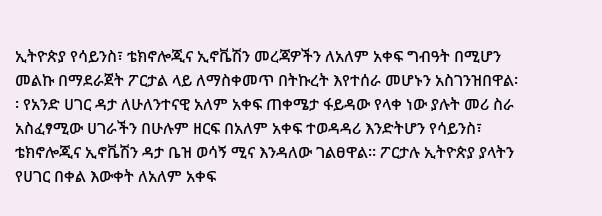ኢትዮጵያ የሳይንስ፣ ቴክኖሎጂና ኢኖቬሽን መረጃዎችን ለአለም አቀፍ ግብዓት በሚሆን መልኩ በማደራጀት ፖርታል ላይ ለማስቀመጥ በትኩረት እየተሰራ መሆኑን አስገንዝበዋል፡፡ የአንድ ሀገር ዳታ ለሁለንተናዊ አለም አቀፍ ጠቀሜታ ፋይዳው የላቀ ነው ያሉት መሪ ስራ አስፈፃሚው ሀገራችን በሁሉም ዘርፍ በአለም አቀፍ ተወዳዳሪ እንድትሆን የሳይንስ፣ ቴክኖሎጂና ኢኖቬሽን ዳታ ቤዝ ወሳኝ ሚና እንዳለው ገልፀዋል፡፡ ፖርታሉ ኢትዮጵያ ያላትን የሀገር በቀል እውቀት ለአለም አቀፍ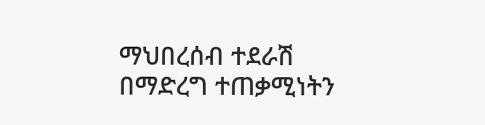ማህበረሰብ ተደራሽ በማድረግ ተጠቃሚነትን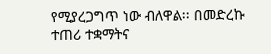የሚያረጋግጥ ነው ብለዋል፡፡ በመድረኩ ተጠሪ ተቋማትና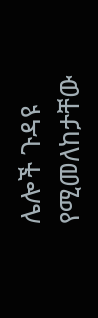ሌሎች ጉዳዩ የሚመለከታቸው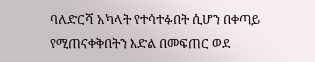ባለድርሻ አካላት የተሳተፉበት ሲሆን በቀጣይ የሚጠናቀቅበትን እድል በመፍጠር ወደ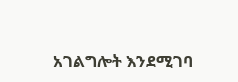አገልግሎት እንደሚገባ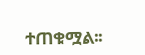ተጠቁሟል፡፡